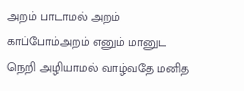அறம் பாடாமல் அறம் காப்போம்அறம் எனும் மானுட நெறி அழியாமல் வாழ்வதே மனித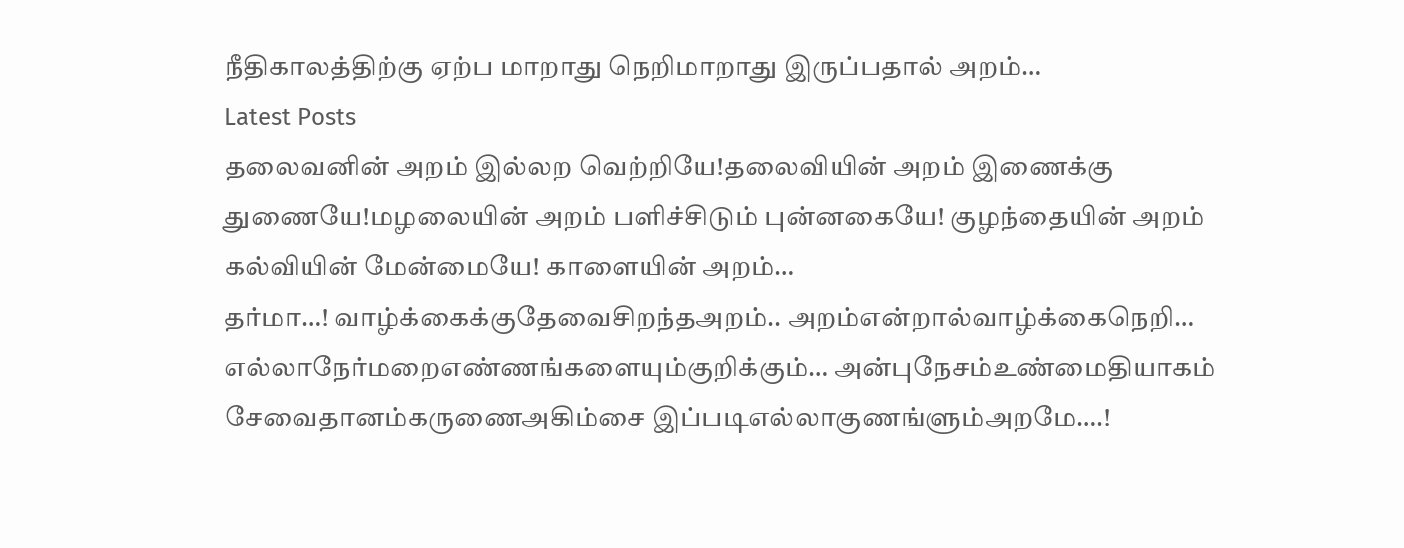நீதிகாலத்திற்கு ஏற்ப மாறாது நெறிமாறாது இருப்பதால் அறம்…
Latest Posts
தலைவனின் அறம் இல்லற வெற்றியே!தலைவியின் அறம் இணைக்கு துணையே!மழலையின் அறம் பளிச்சிடும் புன்னகையே! குழந்தையின் அறம் கல்வியின் மேன்மையே! காளையின் அறம்…
தர்மா…! வாழ்க்கைக்குதேவைசிறந்தஅறம்.. அறம்என்றால்வாழ்க்கைநெறி… எல்லாநேர்மறைஎண்ணங்களையும்குறிக்கும்… அன்புநேசம்உண்மைதியாகம் சேவைதானம்கருணைஅகிம்சை இப்படிஎல்லாகுணங்ளும்அறமே….!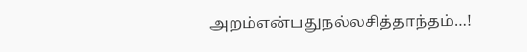அறம்என்பதுநல்லசித்தாந்தம்…!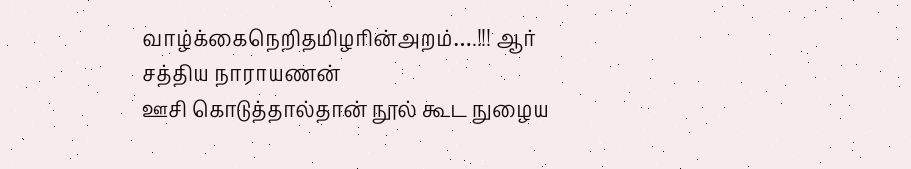வாழ்க்கைநெறிதமிழரின்அறம்….!!! ஆர் சத்திய நாராயணன்
ஊசி கொடுத்தால்தான் நூல் கூட நுழைய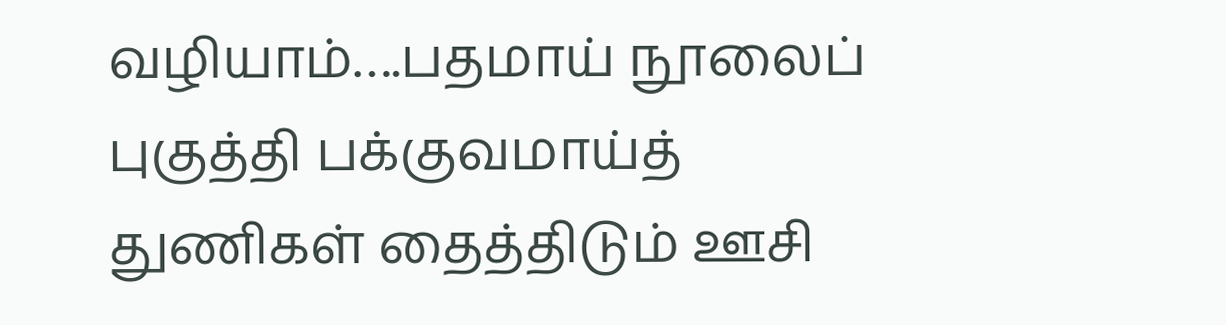வழியாம்….பதமாய் நூலைப் புகுத்தி பக்குவமாய்த் துணிகள் தைத்திடும் ஊசி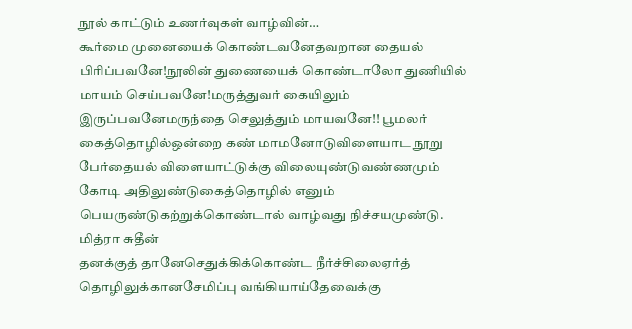நூல் காட்டும் உணர்வுகள் வாழ்வின்…
கூர்மை முனையைக் கொண்டவனேதவறான தையல் பிரிப்பவனே!நூலின் துணையைக் கொண்டாலோ துணியில் மாயம் செய்பவனே!மருத்துவர் கையிலும் இருப்பவனேமருந்தை செலுத்தும் மாயவனே!! பூமலர்
கைத்தொழில்ஒன்றை கண் மாமனோடுவிளையாட நூறு பேர்தையல் விளையாட்டுக்கு விலையுண்டுவண்ணமும் கோடி அதிலுண்டுகைத்தொழில் எனும் பெயருண்டுகற்றுக்கொண்டால் வாழ்வது நிச்சயமுண்டு. மித்ரா சுதீன்
தனக்குத் தானேசெதுக்கிக்கொண்ட நீர்ச்சிலைஏர்த் தொழிலுக்கானசேமிப்பு வங்கியாய்தேவைக்கு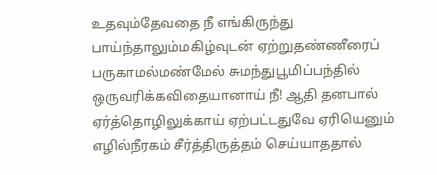உதவும்தேவதை நீ எங்கிருந்து பாய்ந்தாலும்மகிழ்வுடன் ஏற்றுதண்ணீரைப் பருகாமல்மண்மேல் சுமந்துபூமிப்பந்தில் ஒருவரிக்கவிதையானாய் நீ! ஆதி தனபால்
ஏர்த்தொழிலுக்காய் ஏற்பட்டதுவே ஏரியெனும் எழில்நீரகம் சீர்த்திருத்தம் செய்யாததால்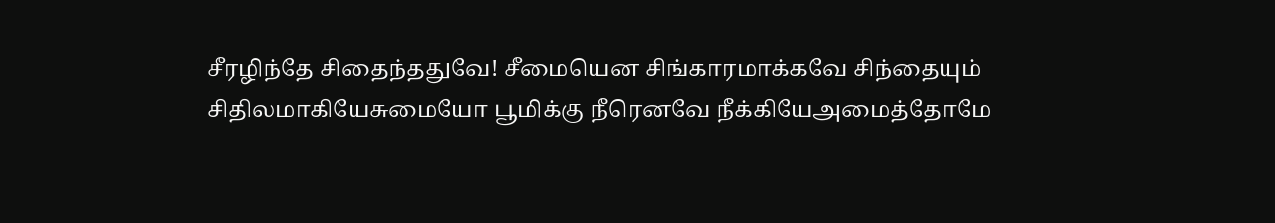சீரழிந்தே சிதைந்ததுவே! சீமையென சிங்காரமாக்கவே சிந்தையும் சிதிலமாகியேசுமையோ பூமிக்கு நீரெனவே நீக்கியேஅமைத்தோமே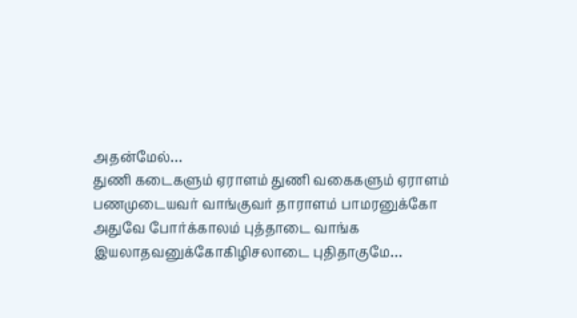அதன்மேல்…
துணி கடைகளும் ஏராளம் துணி வகைகளும் ஏராளம் பணமுடையவர் வாங்குவர் தாராளம் பாமரனுக்கோ அதுவே போர்க்காலம் புத்தாடை வாங்க இயலாதவனுக்கோகிழிசலாடை புதிதாகுமே…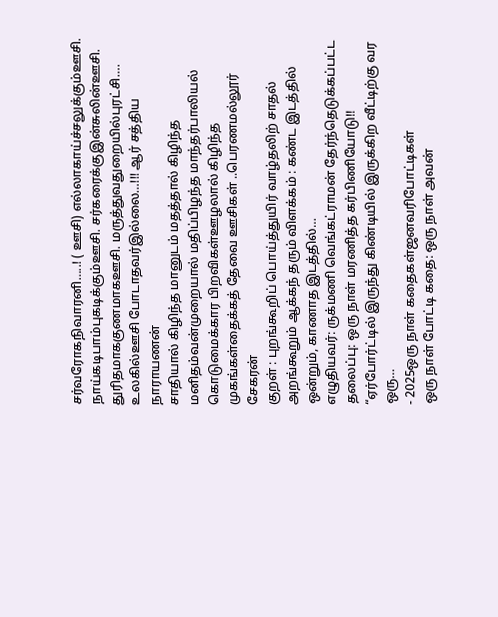சர்வரோகநிவாரனி…..! ( ஊசி) எல்லாகாய்ச்சலுக்கும்ஊசி. நாய்கடிபாம்புகடிக்கும்ஊசி. சர்கரைக்குஇன்சுலின்ஊசி. துரிதமாககுணமாகஊசி. மருத்துவதுறையில்புரட்சி…. உலகில்ஊசி போடாதவர்இல்லை…!!! ஆர் சத்திய நாராயணன்
சாதியால் கிழிந்த மானுடம் மதத்தால் கிழிந்த மனிதம்வன்முறையால் மதிப்பிழந்த மாந்தர்பாலியல் கொடுமைக்கார பிறவிகள்ஊழலால் கிழிந்த முகங்கள்தைக்கத் தேவை ஊசிகள் ..பெரணமல்லூர் சேகரன்
குறள் : புறங்கூறிப் பொய்த்துயிர் வாழ்தலிற் சாதல் அறங்கூறும் ஆக்கந் தரும் விளக்கம் : கண்ட இடத்தில் ஒன்றும், காணாத இடத்தில்…
எழுதியவர்: ருக்மணி வெங்கட்ராமன் தேர்ந்தெடுக்கப்பட்ட தலைப்பு: ஒரு நாள் மரணித்த கர்பிணியோடு!! “ஏர்போர்ட்டில் இருந்து கிண்டியில் இருக்கிற வீட்டிற்கு வர ஒரு…
- 2025ஒரு நாள் கதைகள்ஜனவரிபோட்டிகள்
ஒரு நாள் போட்டி கதை: ஒரு நாள் அவன்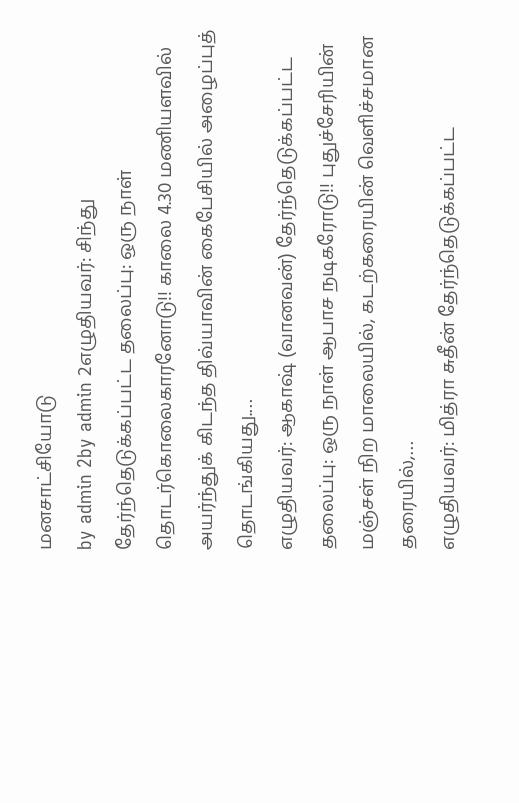மனசாட்சியோடு
by admin 2by admin 2எழுதியவர்: சிந்து தேர்ந்தெடுக்கப்பட்ட தலைப்பு: ஒரு நாள் தொடர்கொலைகாரனோடு!! காலை 4.30 மணியளவில் அயர்ந்துக் கிடந்த திவ்யாவின் கைபேசியில் அழைப்புத் தொடங்கியது.…
எழுதியவர்: ஆகாஷ் (வானவன்) தேர்ந்தெடுக்கப்பட்ட தலைப்பு: ஒரு நாள் ஆபாச நடிகரோடு!! புதுச்சேரியின் மஞ்சள் நிற மாலையில், கடற்கரையின் வெளிச்சமான தரையில்,…
எழுதியவர்: மித்ரா சுதீன் தேர்ந்தெடுக்கப்பட்ட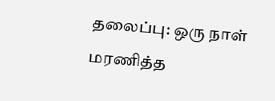தலைப்பு: ஒரு நாள் மரணித்த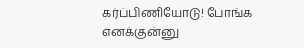கர்ப்பிணியோடு! போங்க எனக்குன்னு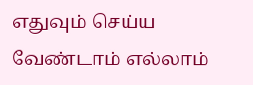எதுவும் செய்ய வேண்டாம் எல்லாம்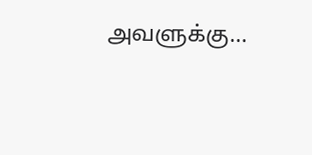அவளுக்கு…